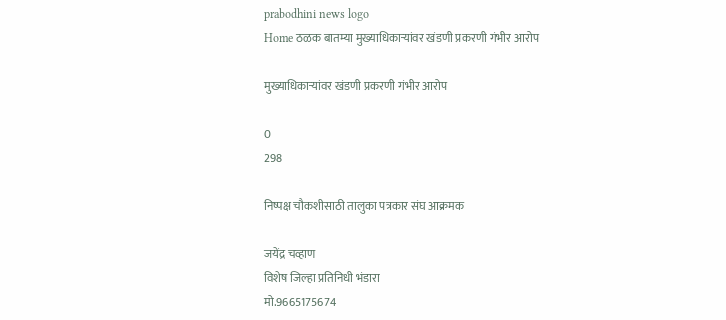prabodhini news logo
Home ठळक बातम्या मुख्याधिकाऱ्यांवर खंडणी प्रकरणी गंभीर आरोप

मुख्याधिकाऱ्यांवर खंडणी प्रकरणी गंभीर आरोप

0
298

निष्पक्ष चौकशीसाठी तालुका पत्रकार संघ आक्रमक

जयेंद्र चव्हाण
विशेष जिल्हा प्रतिनिधी भंडारा
मो.9665175674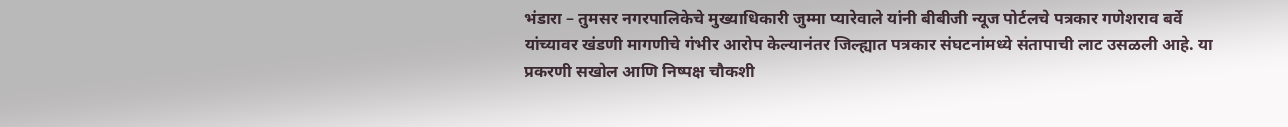भंडारा – तुमसर नगरपालिकेचे मुख्याधिकारी जुम्मा प्यारेवाले यांनी बीबीजी न्यूज पोर्टलचे पत्रकार गणेशराव बर्वे यांच्यावर खंडणी मागणीचे गंभीर आरोप केल्यानंतर जिल्ह्यात पत्रकार संघटनांमध्ये संतापाची लाट उसळली आहे. या प्रकरणी सखोल आणि निष्पक्ष चौकशी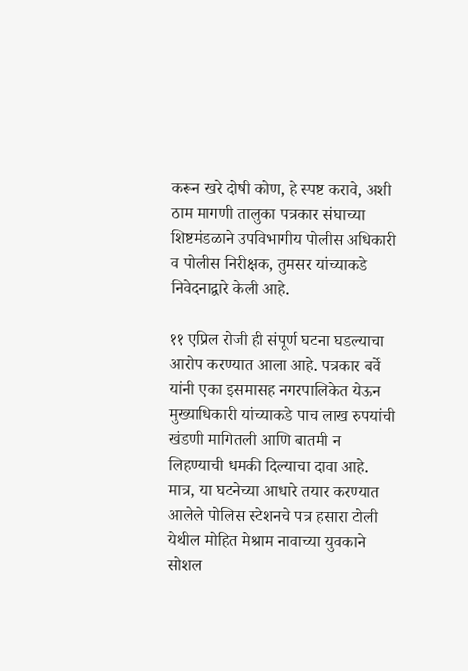करून खरे दोषी कोण, हे स्पष्ट करावे, अशी ठाम मागणी तालुका पत्रकार संघाच्या शिष्टमंडळाने उपविभागीय पोलीस अधिकारी व पोलीस निरीक्षक, तुमसर यांच्याकडे निवेदनाद्वारे केली आहे.

११ एप्रिल रोजी ही संपूर्ण घटना घडल्याचा आरोप करण्यात आला आहे. पत्रकार बर्वे यांनी एका इसमासह नगरपालिकेत येऊन मुख्याधिकारी यांच्याकडे पाच लाख रुपयांची खंडणी मागितली आणि बातमी न लिहण्याची धमकी दिल्याचा दावा आहे. मात्र, या घटनेच्या आधारे तयार करण्यात आलेले पोलिस स्टेशनचे पत्र हसारा टोली येथील मोहित मेश्राम नावाच्या युवकाने सोशल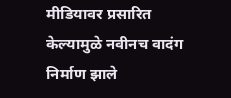मीडियावर प्रसारित केल्यामुळे नवीनच वादंग निर्माण झाले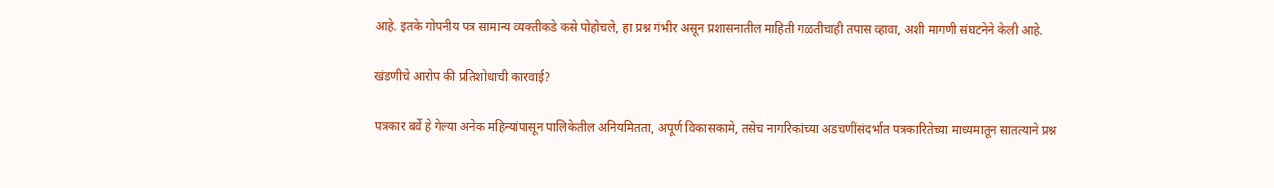आहे. इतके गोपनीय पत्र सामान्य व्यक्तीकडे कसे पोहोचले, हा प्रश्न गंभीर असून प्रशासनातील माहिती गळतीचाही तपास व्हावा, अशी मागणी संघटनेने केली आहे.

खंडणीचे आरोप की प्रतिशोधाची कारवाई?

पत्रकार बर्वे हे गेल्या अनेक महिन्यांपासून पालिकेतील अनियमितता, अपूर्ण विकासकामे, तसेच नागरिकांच्या अडचणींसंदर्भात पत्रकारितेच्या माध्यमातून सातत्याने प्रश्न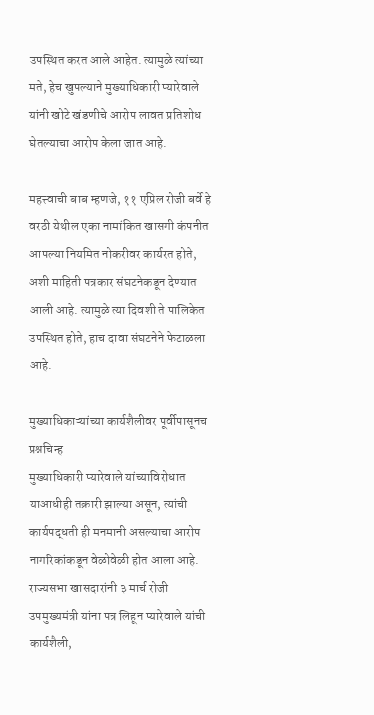उपस्थित करत आले आहेत. त्यामुळे त्यांच्या मते, हेच खुपल्याने मुख्याधिकारी प्यारेवाले यांनी खोटे खंडणीचे आरोप लावत प्रतिशोध घेतल्याचा आरोप केला जात आहे.

महत्त्वाची बाब म्हणजे, ११ एप्रिल रोजी बर्वे हे वरठी येथील एका नामांकित खासगी कंपनीत आपल्या नियमित नोकरीवर कार्यरत होते, अशी माहिती पत्रकार संघटनेकडून देण्यात आली आहे. त्यामुळे त्या दिवशी ते पालिकेत उपस्थित होते, हाच दावा संघटनेने फेटाळला आहे.

मुख्याधिकाऱ्यांच्या कार्यशैलीवर पूर्वीपासूनच प्रश्नचिन्ह
मुख्याधिकारी प्यारेवाले यांच्याविरोधात याआधीही तक्रारी झाल्या असून, त्यांची कार्यपद्धती ही मनमानी असल्याचा आरोप नागरिकांकडून वेळोवेळी होत आला आहे. राज्यसभा खासदारांनी ३ मार्च रोजी उपमुख्यमंत्री यांना पत्र लिहून प्यारेवाले यांची कार्यशैली,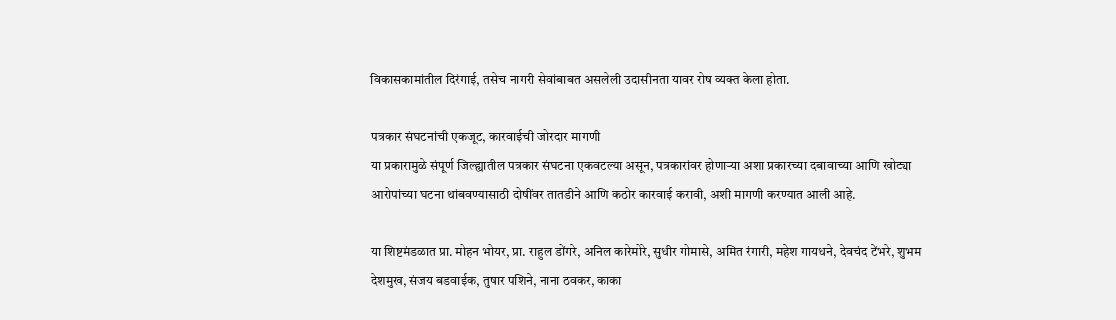विकासकामांतील दिरंगाई, तसेच नागरी सेवांबाबत असलेली उदासीनता यावर रोष व्यक्त केला होता.

पत्रकार संघटनांची एकजूट, कारवाईची जोरदार मागणी
या प्रकारामुळे संपूर्ण जिल्ह्यातील पत्रकार संघटना एकवटल्या असून, पत्रकारांवर होणाऱ्या अशा प्रकारच्या दबावाच्या आणि खोट्या आरोपांच्या घटना थांबवण्यासाठी दोषींवर तातडीने आणि कठोर कारवाई करावी, अशी मागणी करण्यात आली आहे.

या शिष्टमंडळात प्रा. मोहन भोयर, प्रा. राहुल डोंगरे, अनिल कारेमोरे, सुधीर गोमासे, अमित रंगारी, महेश गायधने, देवचंद टेंभरे, शुभम देशमुख, संजय बडवाईक, तुषार पशिने, नाना ठवकर, काका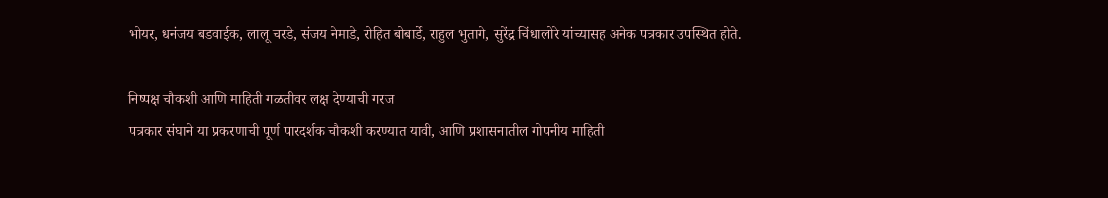भोयर, धनंजय बडवाईक, लालू चरडे, संजय नेमाडे, रोहित बोबार्डे, राहुल भुतागे, सुरेंद्र चिंधालोरे यांच्यासह अनेक पत्रकार उपस्थित होते.

निष्पक्ष चौकशी आणि माहिती गळतीवर लक्ष देण्याची गरज
पत्रकार संघाने या प्रकरणाची पूर्ण पारदर्शक चौकशी करण्यात यावी, आणि प्रशासनातील गोपनीय माहिती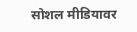सोशल मीडियावर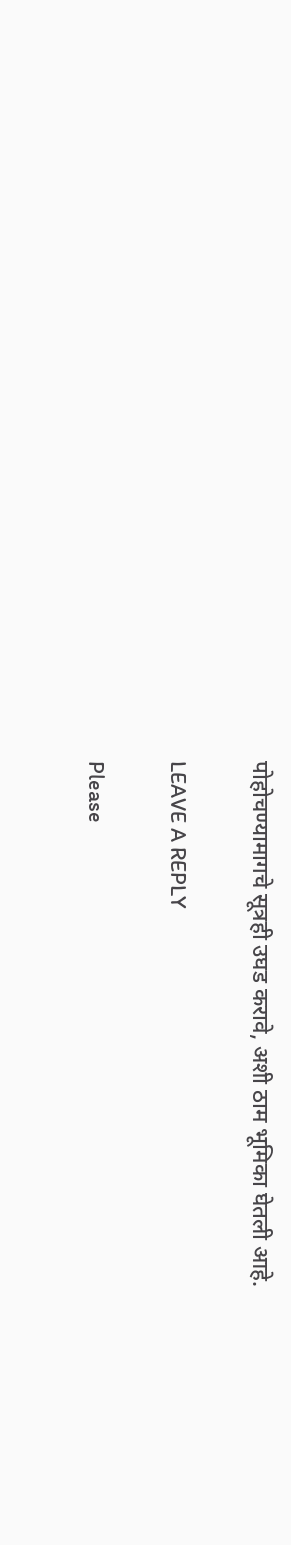पोहोचण्यामागचे सूत्रही उघड करावे, अशी ठाम भूमिका घेतली आहे.

LEAVE A REPLY

Please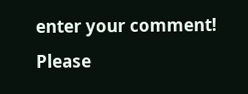enter your comment!
Please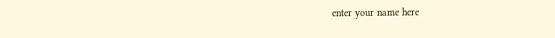enter your name here